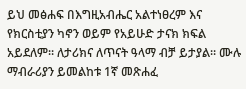ይህ መፅሐፍ በእግዚአብሔር አልተነፀረም እና የክርስቲያን ካኖን ወይም የአይሁድ ታናክ ክፍል አይደለም። ለታሪክና ለጥናት ዓላማ ብቻ ይታያል። ሙሉ ማብራሪያን ይመልከቱ 1ኛ መጽሐፈ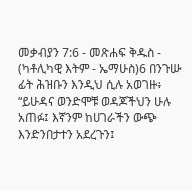መቃብያን 7:6 - መጽሐፍ ቅዱስ - (ካቶሊካዊ እትም - ኤማሁስ)6 በንጉሡ ፊት ሕዝቡን እንዲህ ሲሉ አወገዙ፥ “ይሁዳና ወንድሞቹ ወዳጆችህን ሁሉ አጠፉ፤ እኛንም ከሀገራችን ውጭ እንድንበታተን አደረጉን፤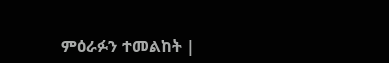ምዕራፉን ተመልከት |